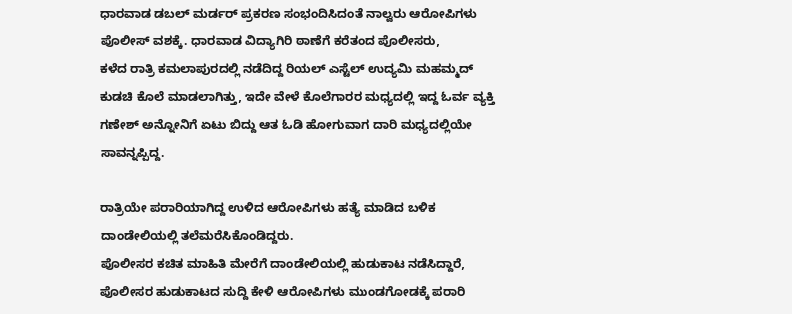ಧಾರವಾಡ ಡಬಲ್ ಮರ್ಡರ್ ಪ್ರಕರಣ ಸಂಭಂದಿಸಿದಂತೆ ನಾಲ್ವರು ಆರೋಪಿಗಳು ಪೊಲೀಸ್ ವಶಕ್ಕೆ. ಧಾರವಾಡ ವಿದ್ಯಾಗಿರಿ ಠಾಣೆಗೆ ಕರೆತಂದ ಪೊಲೀಸರು,
ಕಳೆದ ರಾತ್ರಿ ಕಮಲಾಪುರದಲ್ಲಿ ನಡೆದಿದ್ದ ರಿಯಲ್ ಎಸ್ಟೆಲ್ ಉದ್ಯಮಿ ಮಹಮ್ಮದ್ ಕುಡಚಿ ಕೊಲೆ ಮಾಡಲಾಗಿತ್ತು, ಇದೇ ವೇಳೆ ಕೊಲೆಗಾರರ ಮಧ್ಯದಲ್ಲಿ ಇದ್ದ ಓರ್ವ ವ್ಯಕ್ತಿ ಗಣೇಶ್ ಅನ್ನೋನಿಗೆ ಏಟು ಬಿದ್ದು ಆತ ಓಡಿ ಹೋಗುವಾಗ ದಾರಿ ಮಧ್ಯದಲ್ಲಿಯೇ ಸಾವನ್ನಪ್ಪಿದ್ದ.

ರಾತ್ರಿಯೇ ಪರಾರಿಯಾಗಿದ್ದ ಉಳಿದ ಆರೋಪಿಗಳು ಹತ್ಯೆ ಮಾಡಿದ ಬಳಿಕ ದಾಂಡೇಲಿಯಲ್ಲಿ ತಲೆಮರೆಸಿಕೊಂಡಿದ್ದರು.
ಪೊಲೀಸರ ಕಚಿತ ಮಾಹಿತಿ ಮೇರೆಗೆ ದಾಂಡೇಲಿಯಲ್ಲಿ ಹುಡುಕಾಟ ನಡೆಸಿದ್ದಾರೆ, ಪೊಲೀಸರ ಹುಡುಕಾಟದ ಸುದ್ದಿ ಕೇಳಿ ಆರೋಪಿಗಳು ಮುಂಡಗೋಡಕ್ಕೆ ಪರಾರಿ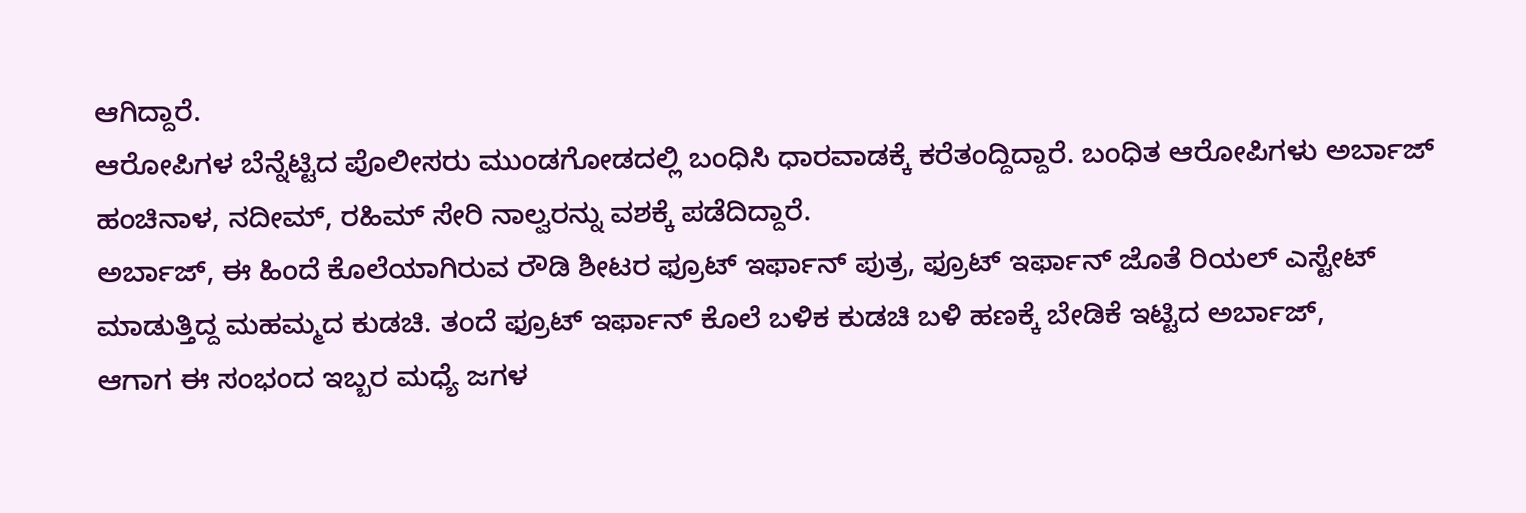ಆಗಿದ್ದಾರೆ.
ಆರೋಪಿಗಳ ಬೆನ್ನೆಟ್ಟಿದ ಪೊಲೀಸರು ಮುಂಡಗೋಡದಲ್ಲಿ ಬಂಧಿಸಿ ಧಾರವಾಡಕ್ಕೆ ಕರೆತಂದ್ದಿದ್ದಾರೆ. ಬಂಧಿತ ಆರೋಪಿಗಳು ಅರ್ಬಾಜ್ ಹಂಚಿನಾಳ, ನದೀಮ್, ರಹಿಮ್ ಸೇರಿ ನಾಲ್ವರನ್ನು ವಶಕ್ಕೆ ಪಡೆದಿದ್ದಾರೆ.
ಅರ್ಬಾಜ್, ಈ ಹಿಂದೆ ಕೊಲೆಯಾಗಿರುವ ರೌಡಿ ಶೀಟರ ಫ್ರೂಟ್ ಇರ್ಫಾನ್ ಪುತ್ರ, ಫ್ರೂಟ್ ಇರ್ಫಾನ್ ಜೊತೆ ರಿಯಲ್ ಎಸ್ಟೇಟ್ ಮಾಡುತ್ತಿದ್ದ ಮಹಮ್ಮದ ಕುಡಚಿ. ತಂದೆ ಫ್ರೂಟ್ ಇರ್ಫಾನ್ ಕೊಲೆ ಬಳಿಕ ಕುಡಚಿ ಬಳಿ ಹಣಕ್ಕೆ ಬೇಡಿಕೆ ಇಟ್ಟಿದ ಅರ್ಬಾಜ್,
ಆಗಾಗ ಈ ಸಂಭಂದ ಇಬ್ಬರ ಮಧ್ಯೆ ಜಗಳ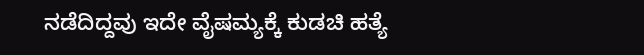ನಡೆದಿದ್ದವು ಇದೇ ವೈಷಮ್ಯಕ್ಕೆ ಕುಡಚಿ ಹತ್ಯೆ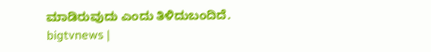ಮಾಡಿರುವುದು ಎಂದು ತಿಳಿದುಬಂದಿದೆ.
bigtvnews |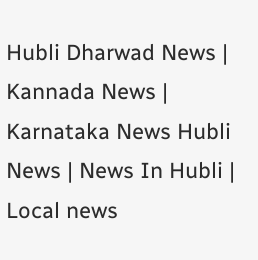Hubli Dharwad News | Kannada News | Karnataka News Hubli News | News In Hubli | Local news